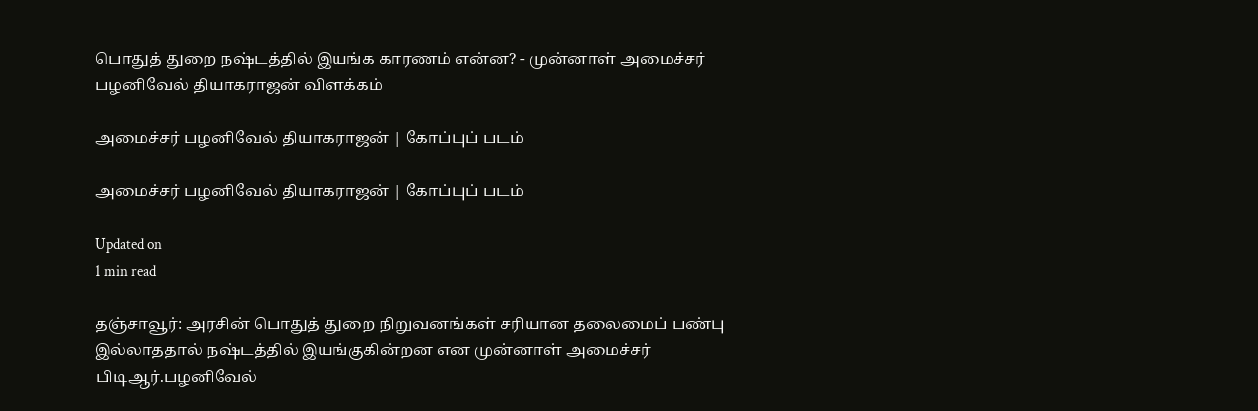பொதுத் துறை நஷ்டத்தில் இயங்க காரணம் என்ன? - முன்னாள் அமைச்சர் பழனிவேல் தியாகராஜன் விளக்கம்

அமைச்சர் பழனிவேல் தியாகராஜன் | கோப்புப் படம்

அமைச்சர் பழனிவேல் தியாகராஜன் | கோப்புப் படம்

Updated on
1 min read

தஞ்சாவூர்: அரசின் பொதுத் துறை நிறுவனங்கள் சரியான தலைமைப் பண்பு இல்லாததால் நஷ்டத்தில் இயங்குகின்றன என முன்னாள் அமைச்சர் பிடிஆர்.பழனிவேல்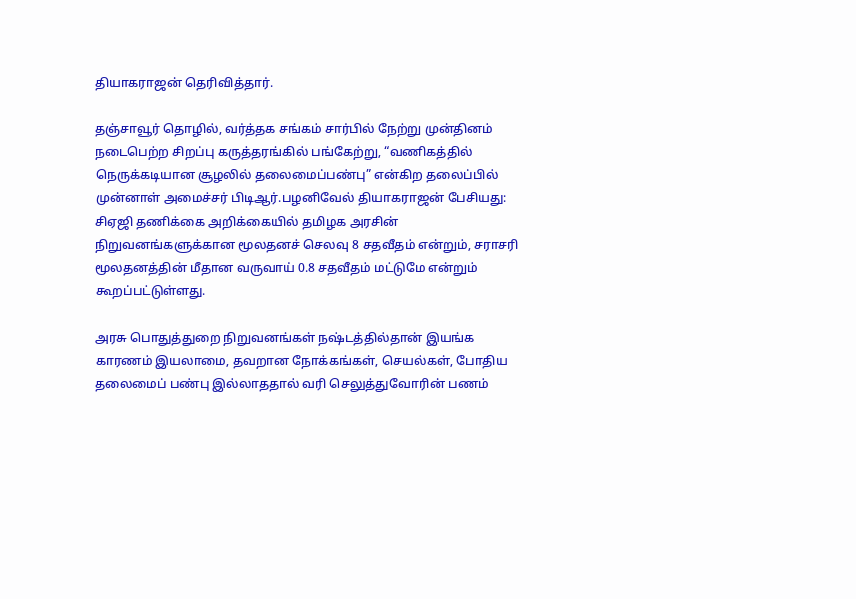தியாகராஜன் தெரிவித்தார்.

தஞ்சாவூர் தொழில், வர்த்தக சங்கம் சார்பில் நேற்று முன்தினம் நடைபெற்ற சிறப்பு கருத்தரங்கில் பங்கேற்று, “வணிகத்தில் நெருக்கடியான சூழலில் தலைமைப்பண்பு” என்கிற தலைப்பில் முன்னாள் அமைச்சர் பிடிஆர்.பழனிவேல் தியாகராஜன் பேசியது: சிஏஜி தணிக்கை அறிக்கையில் தமிழக அரசின் நிறுவனங்களுக்கான மூலதனச் செலவு 8 சதவீதம் என்றும், சராசரி மூலதனத்தின் மீதான வருவாய் 0.8 சதவீதம் மட்டுமே என்றும் கூறப்பட்டுள்ளது.

அரசு பொதுத்துறை நிறுவனங்கள் நஷ்டத்தில்தான் இயங்க காரணம் இயலாமை, தவறான நோக்கங்கள், செயல்கள், போதிய தலைமைப் பண்பு இல்லாததால் வரி செலுத்துவோரின் பணம்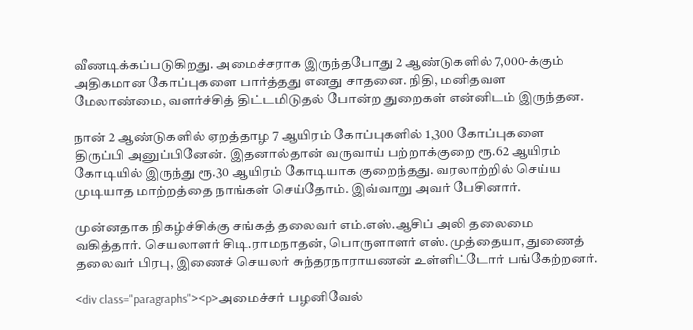வீணடிக்கப்படுகிறது. அமைச்சராக இருந்தபோது 2 ஆண்டுகளில் 7,000-க்கும் அதிகமான கோப்புகளை பார்த்தது எனது சாதனை. நிதி, மனிதவள மேலாண்மை, வளர்ச்சித் திட்டமிடுதல் போன்ற துறைகள் என்னிடம் இருந்தன.

நான் 2 ஆண்டுகளில் ஏறத்தாழ 7 ஆயிரம் கோப்புகளில் 1,300 கோப்புகளை திருப்பி அனுப்பினேன். இதனால்தான் வருவாய் பற்றாக்குறை ரூ.62 ஆயிரம் கோடியில் இருந்து ரூ.30 ஆயிரம் கோடியாக குறைந்தது. வரலாற்றில் செய்ய முடியாத மாற்றத்தை நாங்கள் செய்தோம். இவ்வாறு அவர் பேசினார்.

முன்னதாக நிகழ்ச்சிக்கு சங்கத் தலைவர் எம்.எஸ்.ஆசிப் அலி தலைமை வகித்தார். செயலாளர் சிடி.ராமநாதன், பொருளாளர் எஸ்.முத்தையா, துணைத் தலைவர் பிரபு, இணைச் செயலர் சுந்தரநாராயணன் உள்ளிட்டோர் பங்கேற்றனர்.

<div class="paragraphs"><p>அமைச்சர் பழனிவேல்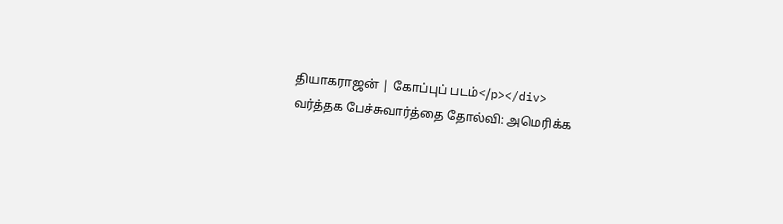தியாகராஜன் | கோப்புப் படம்</p></div>
வர்த்தக பேச்சுவார்த்தை தோல்வி: அமெரிக்க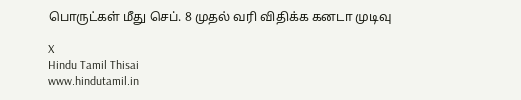பொருட்கள் மீது செப். 8 முதல் வரி விதிக்க கனடா முடிவு

X
Hindu Tamil Thisai
www.hindutamil.in